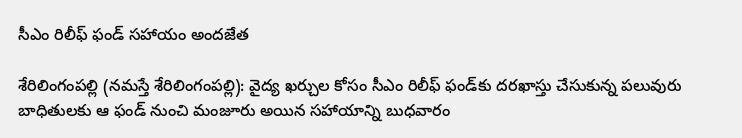సీఎం రిలీఫ్ ఫండ్ సహాయం అంద‌జేత

శేరిలింగంప‌ల్లి (న‌మ‌స్తే శేరిలింగంప‌ల్లి): వైద్య ఖర్చుల కోసం సీఎం రిలీఫ్ ఫండ్‌కు ద‌ర‌ఖాస్తు చేసుకున్న ప‌లువురు బాధితుల‌కు ఆ ఫండ్ నుంచి మంజూరు అయిన స‌హాయాన్ని బుధ‌వారం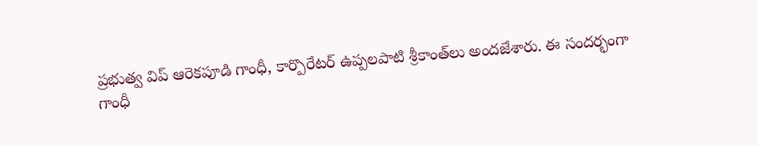ప్ర‌భుత్వ విప్ ఆరెక‌పూడి గాంధీ, కార్పొరేట‌ర్ ఉప్ప‌ల‌పాటి శ్రీ‌కాంత్‌లు అంద‌జేశారు. ఈ సంద‌ర్భంగా గాంధీ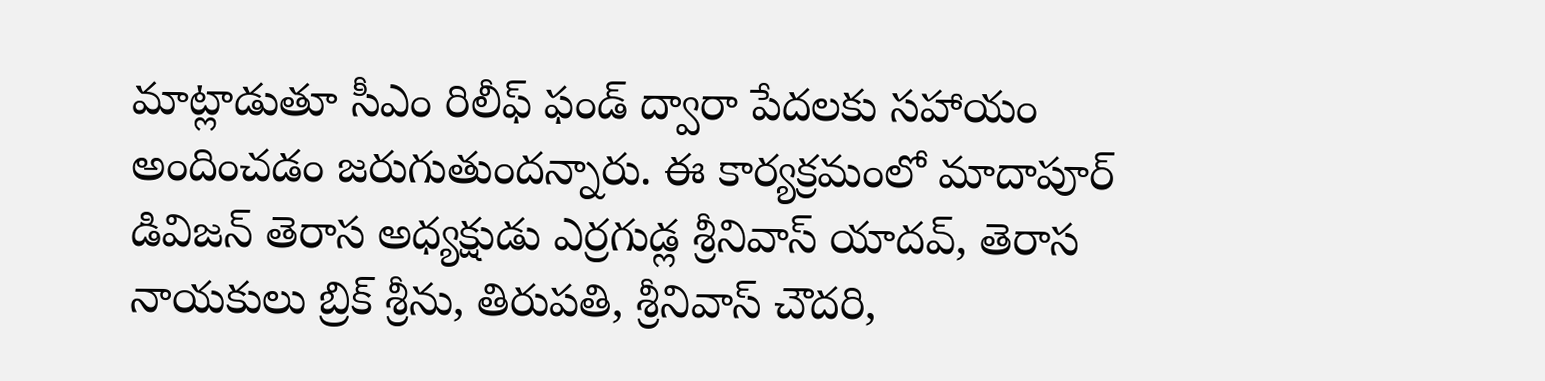మాట్లాడుతూ సీఎం రిలీఫ్ ఫండ్ ద్వారా పేద‌ల‌కు స‌హాయం అందించ‌డం జ‌రుగుతుంద‌న్నారు. ఈ కార్యక్రమంలో మాదాపూర్ డివిజన్ తెరాస అధ్యక్షుడు ఎర్రగుడ్ల శ్రీనివాస్ యాదవ్, తెరాస నాయకులు బ్రిక్ శ్రీను, తిరుపతి, శ్రీనివాస్ చౌదరి,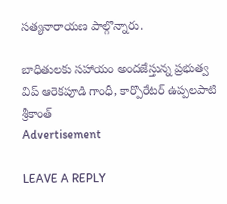సత్యనారాయణ పాల్గొన్నారు.

బాధితుల‌కు స‌హాయం అంద‌జేస్తున్న ప్ర‌భుత్వ విప్ ఆరెక‌పూడి గాంధీ, కార్పొరేట‌ర్ ఉప్ప‌ల‌పాటి శ్రీ‌కాంత్
Advertisement

LEAVE A REPLY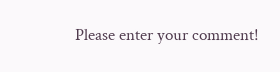Please enter your comment!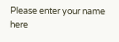Please enter your name here